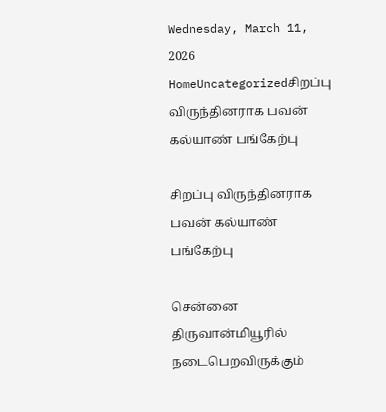Wednesday, March 11, 2026
HomeUncategorizedசிறப்பு விருந்தினராக பவன் கல்யாண் பங்கேற்பு

சிறப்பு விருந்தினராக பவன் கல்யாண் பங்கேற்பு

சென்னை திருவான்மியூரில் நடைபெறவிருக்கும்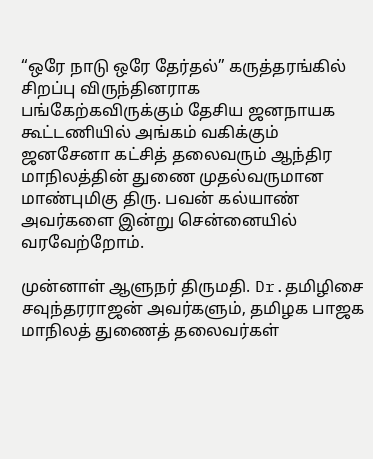“ஒரே நாடு ஒரே தேர்தல்” கருத்தரங்கில் சிறப்பு விருந்தினராக பங்கேற்கவிருக்கும் தேசிய ஜனநாயக கூட்டணியில் அங்கம் வகிக்கும் ஜனசேனா கட்சித் தலைவரும் ஆந்திர மாநிலத்தின் துணை முதல்வருமான மாண்புமிகு திரு. பவன் கல்யாண் அவர்களை இன்று சென்னையில் வரவேற்றோம்.

முன்னாள் ஆளுநர் திருமதி. Dr.தமிழிசை சவுந்தரராஜன் அவர்களும், தமிழக பாஜக மாநிலத் துணைத் தலைவர்கள்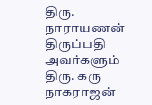திரு. நாராயணன் திருப்பதி அவர்களும் திரு. கரு நாகராஜன்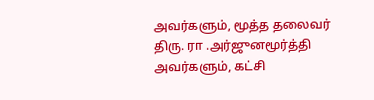அவர்களும், மூத்த தலைவர் திரு. ரா .அர்ஜுனமூர்த்தி அவர்களும், கட்சி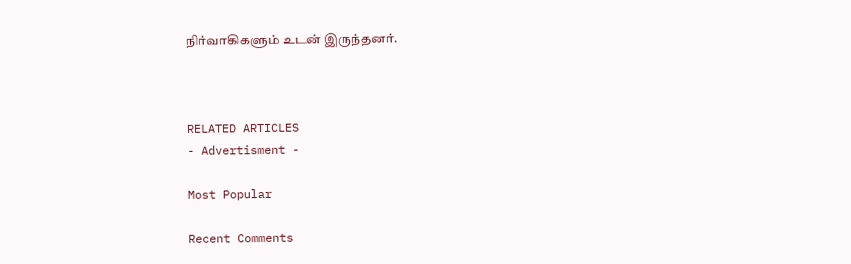நிர்வாகிகளும் உடன் இருந்தனர்.



RELATED ARTICLES
- Advertisment -

Most Popular

Recent Comments